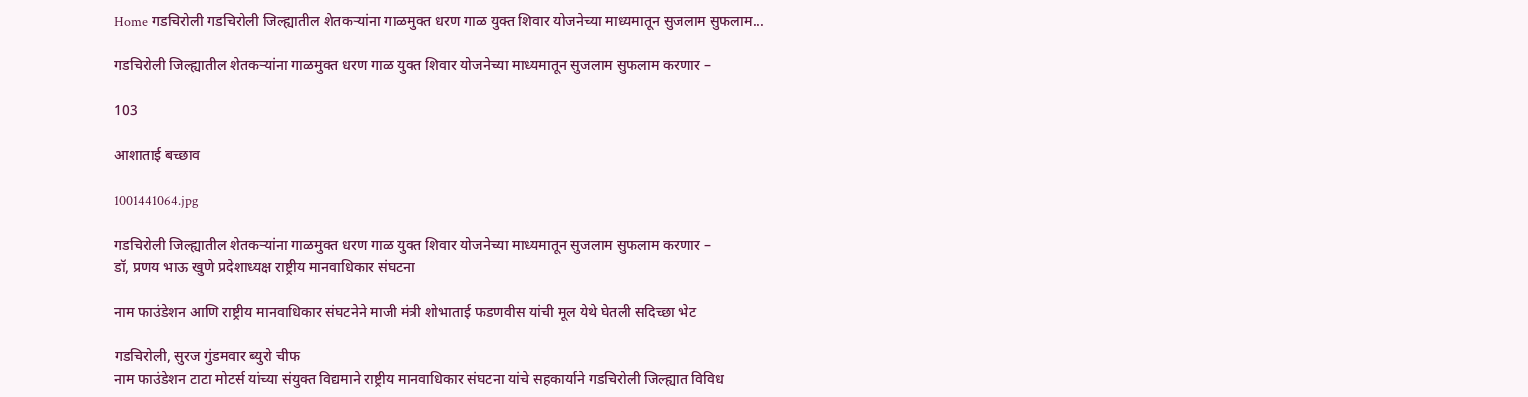Home गडचिरोली गडचिरोली जिल्ह्यातील शेतकऱ्यांना गाळमुक्त धरण गाळ युक्त शिवार योजनेच्या माध्यमातून सुजलाम सुफलाम...

गडचिरोली जिल्ह्यातील शेतकऱ्यांना गाळमुक्त धरण गाळ युक्त शिवार योजनेच्या माध्यमातून सुजलाम सुफलाम करणार –

103

आशाताई बच्छाव

1001441064.jpg

गडचिरोली जिल्ह्यातील शेतकऱ्यांना गाळमुक्त धरण गाळ युक्त शिवार योजनेच्या माध्यमातून सुजलाम सुफलाम करणार –
डॉ, प्रणय भाऊ खुणे प्रदेशाध्यक्ष राष्ट्रीय मानवाधिकार संघटना

नाम फाउंडेशन आणि राष्ट्रीय मानवाधिकार संघटनेने माजी मंत्री शोभाताई फडणवीस यांची मूल येथे घेतली सदिच्छा भेट

गडचिरोली, सुरज गुंडमवार ब्युरो चीफ
नाम फाउंडेशन टाटा मोटर्स यांच्या संयुक्त विद्यमाने राष्ट्रीय मानवाधिकार संघटना यांचे सहकार्याने गडचिरोली जिल्ह्यात विविध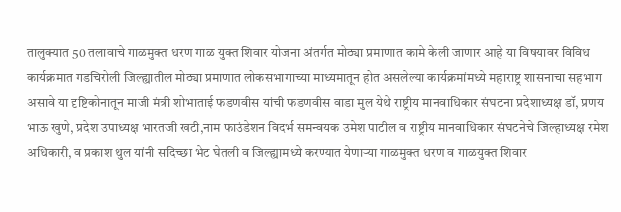तालुक्यात 50 तलावाचे गाळमुक्त धरण गाळ युक्त शिवार योजना अंतर्गत मोठ्या प्रमाणात कामे केली जाणार आहे या विषयावर विविध कार्यक्रमात गडचिरोली जिल्ह्यातील मोठ्या प्रमाणात लोकसभागाच्या माध्यमातून होत असलेल्या कार्यक्रमांमध्ये महाराष्ट्र शासनाचा सहभाग असावे या दृष्टिकोनातून माजी मंत्री शोभाताई फडणवीस यांची फडणवीस वाडा मुल येथे राष्ट्रीय मानवाधिकार संघटना प्रदेशाध्यक्ष डॉ, प्रणय भाऊ खुणे, प्रदेश उपाध्यक्ष भारतजी खटी,नाम फाउंडेशन विदर्भ समन्वयक उमेश पाटील व राष्ट्रीय मानवाधिकार संघटनेचे जिल्हाध्यक्ष रमेश अधिकारी, व प्रकाश थुल यांनी सदिच्छा भेट घेतली व जिल्ह्यामध्ये करण्यात येणाऱ्या गाळमुक्त धरण व गाळयुक्त शिवार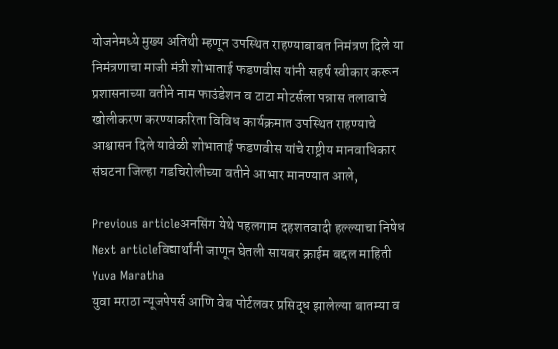योजनेमध्ये मुख्य अतिथी म्हणून उपस्थित राहण्याबाबत निमंत्रण दिले या निमंत्रणाचा माजी मंत्री शोभाताई फडणवीस यांनी सहर्ष स्वीकार करून प्रशासनाच्या वतीने नाम फाउंडेशन व टाटा मोटर्सला पन्नास तलावाचे खोलीकरण करण्याकरिता विविध कार्यक्रमात उपस्थित राहण्याचे आश्वासन दिले यावेळी शोभाताई फडणवीस यांचे राष्ट्रीय मानवाधिकार संघटना जिल्हा गडचिरोलीच्या वतीने आभार मानण्यात आले,

Previous articleअनसिंग येथे पहलगाम दहशतवादी हल्ल्याचा निषेध
Next articleविद्यार्थांनी जाणून घेतली सायबर क्राईम बद्दल माहिती
Yuva Maratha
युवा मराठा न्यूजपेपर्स आणि वेब पोर्टलवर प्रसिद्ध झालेल्या बातम्या व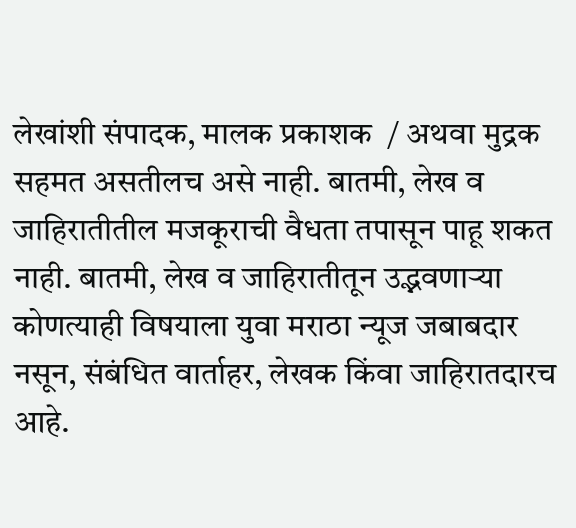लेखांशी संपादक, मालक प्रकाशक  / अथवा मुद्रक सहमत असतीलच असे नाही. बातमी, लेख व जाहिरातीतील मजकूराची वैधता तपासून पाहू शकत नाही. बातमी, लेख व जाहिरातीतून उद्भवणाऱ्या कोणत्याही विषयाला युवा मराठा न्यूज जबाबदार नसून, संबंधित वार्ताहर, लेखक किंवा जाहिरातदारच आहे.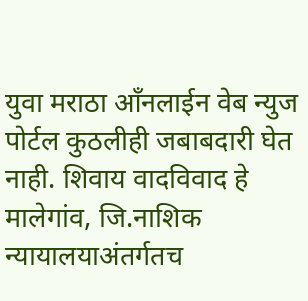युवा मराठा आँनलाईन वेब न्युज पोर्टल कुठलीही जबाबदारी घेत नाही. शिवाय वादविवाद हे मालेगांव, जि.नाशिक न्यायालयाअंतर्गतच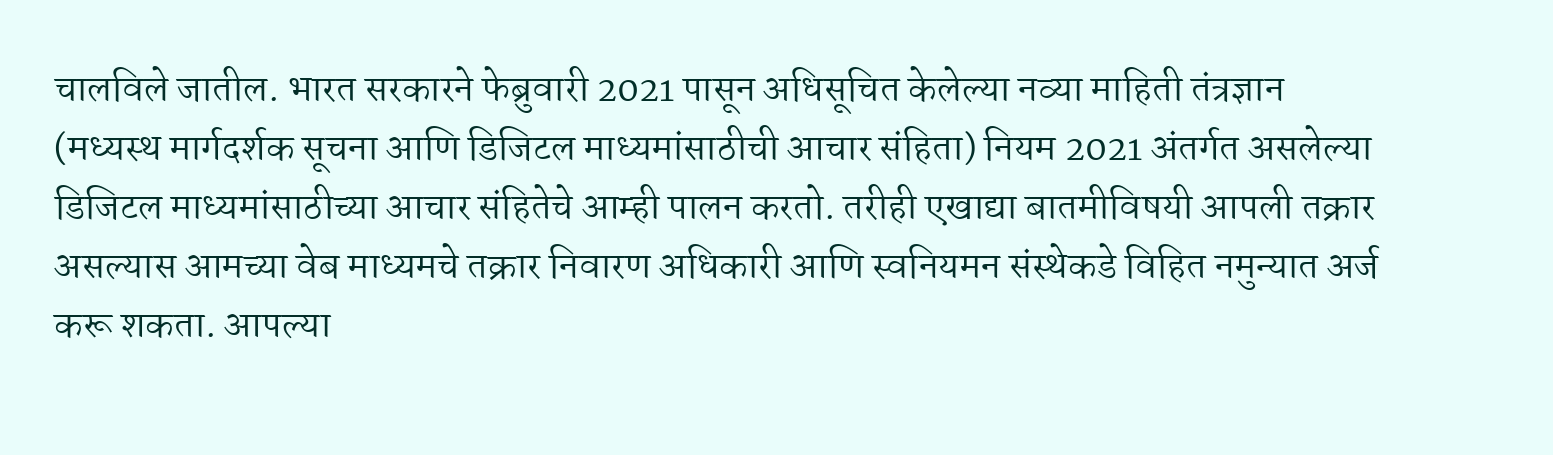चालविले जातील. भारत सरकारने फेब्रुवारी 2021 पासून अधिसूचित केलेल्या नव्या माहिती तंत्रज्ञान (मध्यस्थ मार्गदर्शक सूचना आणि डिजिटल माध्यमांसाठीची आचार संहिता) नियम 2021 अंतर्गत असलेल्या डिजिटल माध्यमांसाठीच्या आचार संहितेचे आम्ही पालन करतो. तरीही एखाद्या बातमीविषयी आपली तक्रार असल्यास आमच्या वेब माध्यमचे तक्रार निवारण अधिकारी आणि स्वनियमन संस्थेकडे विहित नमुन्यात अर्ज करू शकता. आपल्या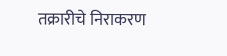तक्रारीचे निराकरण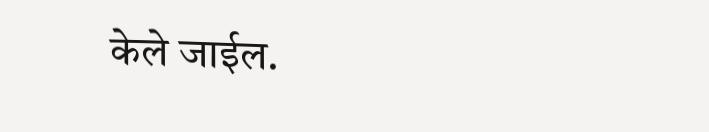केले जाईल.